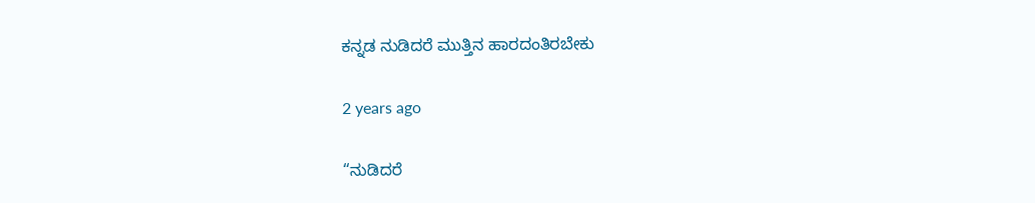ಕನ್ನಡ ನುಡಿದರೆ ಮುತ್ತಿನ ಹಾರದಂತಿರಬೇಕು

2 years ago

“ನುಡಿದರೆ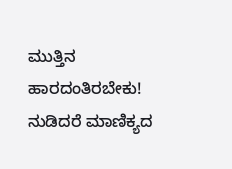ಮುತ್ತಿನ ಹಾರದಂತಿರಬೇಕು!
ನುಡಿದರೆ ಮಾಣಿಕ್ಯದ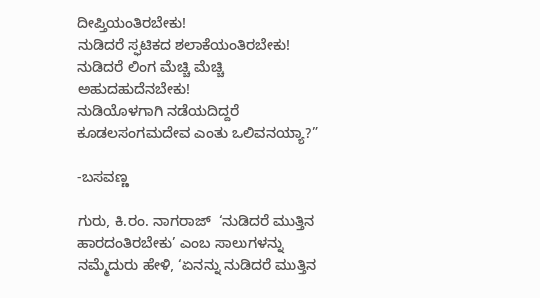ದೀಪ್ತಿಯಂತಿರಬೇಕು!
ನುಡಿದರೆ ಸ್ಫಟಿಕದ ಶಲಾಕೆಯಂತಿರಬೇಕು!
ನುಡಿದರೆ ಲಿಂಗ ಮೆಚ್ಚಿ ಮೆಚ್ಚಿ ಅಹುದಹುದೆನಬೇಕು!
ನುಡಿಯೊಳಗಾಗಿ ನಡೆಯದಿದ್ದರೆ ಕೂಡಲಸಂಗಮದೇವ ಎಂತು ಒಲಿವನಯ್ಯಾ?”

-ಬಸವಣ್ಣ

ಗುರು, ಕಿ‌.ರಂ. ನಾಗರಾಜ್  ‘ನುಡಿದರೆ ಮುತ್ತಿನ ಹಾರದಂತಿರಬೇಕು’ ಎಂಬ ಸಾಲುಗಳನ್ನು ನಮ್ಮೆದುರು ಹೇಳಿ, ‘ಏನನ್ನು ನುಡಿದರೆ ಮುತ್ತಿನ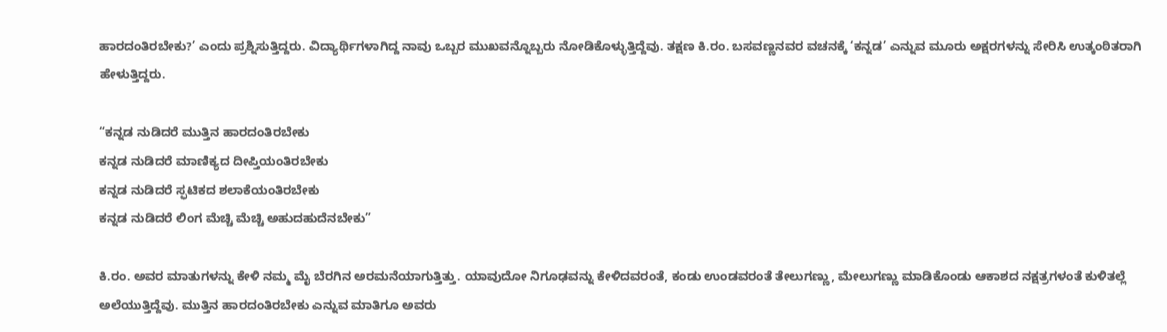ಹಾರದಂತಿರಬೇಕು?’ ಎಂದು ಪ್ರಶ್ನಿಸುತ್ತಿದ್ದರು. ವಿದ್ಯಾರ್ಥಿಗಳಾಗಿದ್ದ ನಾವು ಒಬ್ಬರ ಮುಖವನ್ನೊಬ್ಬರು ನೋಡಿಕೊಳ್ಳುತ್ತಿದ್ದೆವು. ತಕ್ಷಣ ಕಿ.ರಂ. ಬಸವಣ್ಣನವರ ವಚನಕ್ಕೆ ‘ಕನ್ನಡ’ ಎನ್ನುವ ಮೂರು ಅಕ್ಷರಗಳನ್ನು ಸೇರಿಸಿ ಉತ್ಕಂಠಿತರಾಗಿ ಹೇಳುತ್ತಿದ್ದರು.

“ಕನ್ನಡ ನುಡಿದರೆ ಮುತ್ತಿನ ಹಾರದಂತಿರಬೇಕು
ಕನ್ನಡ ನುಡಿದರೆ ಮಾಣಿಕ್ಯದ ದೀಪ್ತಿಯಂತಿರಬೇಕು
ಕನ್ನಡ ನುಡಿದರೆ ಸ್ಫಟಿಕದ ಶಲಾಕೆಯಂತಿರಬೇಕು
ಕನ್ನಡ ನುಡಿದರೆ ಲಿಂಗ ಮೆಚ್ಚಿ ಮೆಚ್ಚಿ ಅಹುದಹುದೆನಬೇಕು”

ಕಿ.ರಂ. ಅವರ ಮಾತುಗಳನ್ನು ಕೇಳಿ ನಮ್ಮ ಮೈ ಬೆರಗಿನ ಅರಮನೆಯಾಗುತ್ತಿತ್ತು. ಯಾವುದೋ ನಿಗೂಢವನ್ನು ಕೇಳಿದವರಂತೆ, ಕಂಡು ಉಂಡವರಂತೆ‌ ತೇಲುಗಣ್ಣು, ಮೇಲುಗಣ್ಣು ಮಾಡಿಕೊಂಡು ಆಕಾಶದ ನಕ್ಷತ್ರಗಳಂತೆ ಕುಳಿತಲ್ಲೆ ಅಲೆಯುತ್ತಿದ್ದೆವು. ಮುತ್ತಿನ ಹಾರದಂತಿರಬೇಕು ಎನ್ನುವ ಮಾತಿಗೂ ಅವರು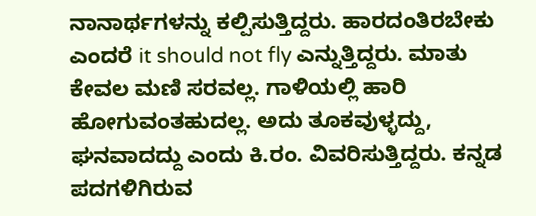ನಾನಾರ್ಥಗಳನ್ನು ಕಲ್ಪಿಸುತ್ತಿದ್ದರು. ಹಾರದಂತಿರಬೇಕು ಎಂದರೆ‌ it should not fly ಎನ್ನುತ್ತಿದ್ದರು. ಮಾತು ಕೇವಲ ಮಣಿ ಸರವಲ್ಲ. ಗಾಳಿಯಲ್ಲಿ ಹಾರಿ ಹೋಗುವಂತಹುದಲ್ಲ. ಅದು ತೂಕವುಳ್ಳದ್ದು, ಘನವಾದದ್ದು ಎಂದು ಕಿ.ರಂ. ವಿವರಿಸುತ್ತಿದ್ದರು. ಕನ್ನಡ ಪದಗಳಿಗಿರುವ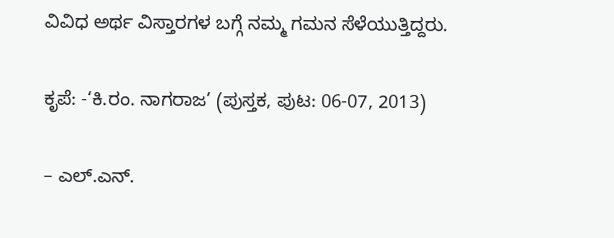ವಿವಿಧ ಅರ್ಥ ವಿಸ್ತಾರಗಳ ಬಗ್ಗೆ ನಮ್ಮ ಗಮನ ಸೆಳೆಯುತ್ತಿದ್ದರು.

ಕೃಪೆ: -‘ಕಿ.ರಂ. ನಾಗರಾಜ’ (ಪುಸ್ತಕ, ಪುಟ: 06-07, 2013)

– ಎಲ್.ಎನ್.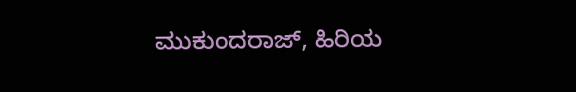ಮುಕುಂದರಾಜ್, ಹಿರಿಯ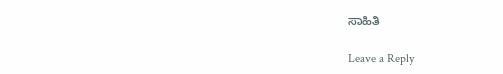ಸಾಹಿತಿ

Leave a Reply